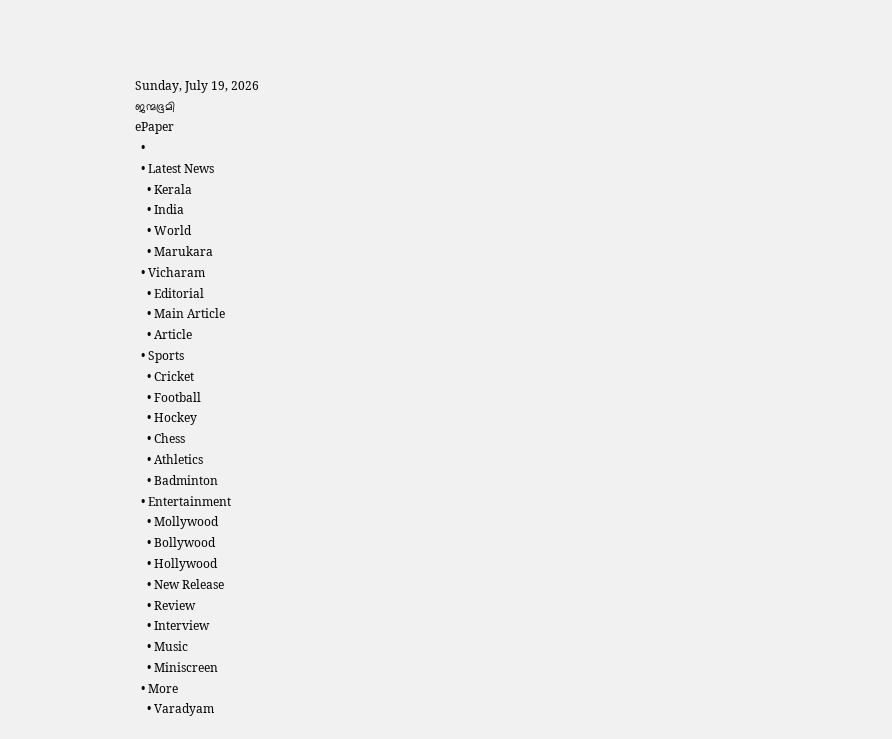Sunday, July 19, 2026
ജന്മഭൂമി
ePaper
  •
  • Latest News
    • Kerala
    • India
    • World
    • Marukara
  • Vicharam
    • Editorial
    • Main Article
    • Article
  • Sports
    • Cricket
    • Football
    • Hockey
    • Chess
    • Athletics
    • Badminton
  • Entertainment
    • Mollywood
    • Bollywood
    • Hollywood
    • New Release
    • Review
    • Interview
    • Music
    • Miniscreen
  • More
    • Varadyam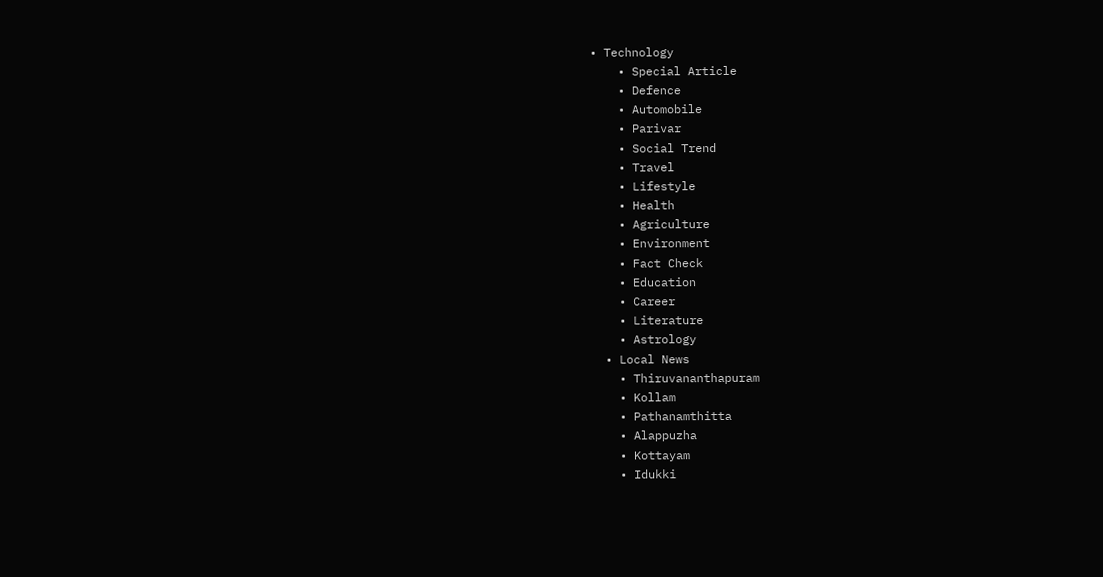• Technology
    • Special Article
    • Defence
    • Automobile
    • Parivar
    • Social Trend
    • Travel
    • Lifestyle
    • Health
    • Agriculture
    • Environment
    • Fact Check
    • Education
    • Career
    • Literature
    • Astrology
  • Local News
    • Thiruvananthapuram
    • Kollam
    • Pathanamthitta
    • Alappuzha
    • Kottayam
    • Idukki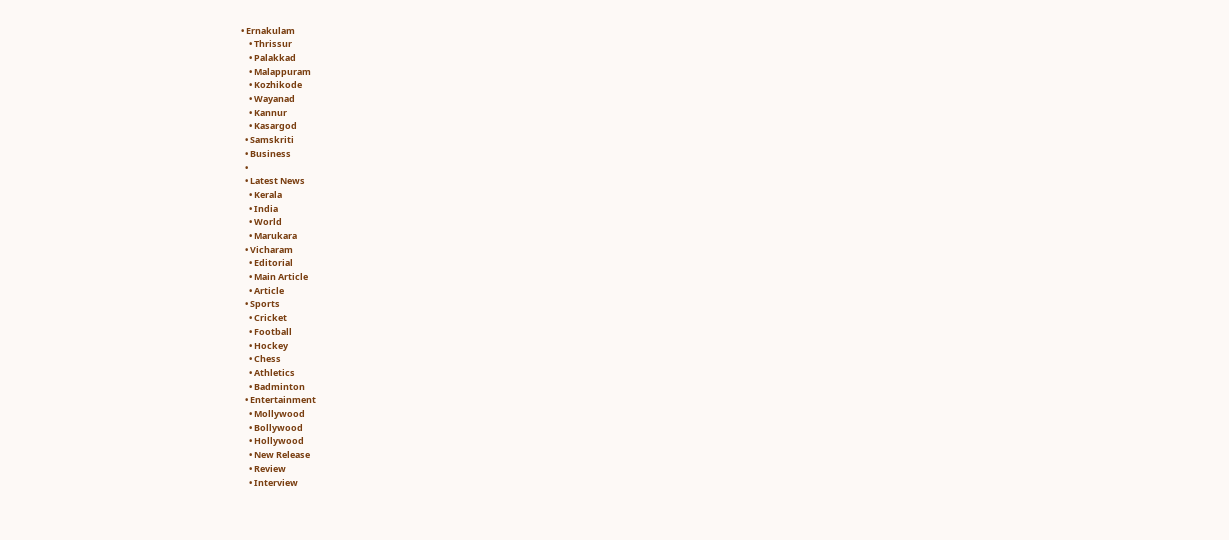• Ernakulam
    • Thrissur
    • Palakkad
    • Malappuram
    • Kozhikode
    • Wayanad
    • Kannur
    • Kasargod
  • Samskriti
  • Business
  •
  • Latest News
    • Kerala
    • India
    • World
    • Marukara
  • Vicharam
    • Editorial
    • Main Article
    • Article
  • Sports
    • Cricket
    • Football
    • Hockey
    • Chess
    • Athletics
    • Badminton
  • Entertainment
    • Mollywood
    • Bollywood
    • Hollywood
    • New Release
    • Review
    • Interview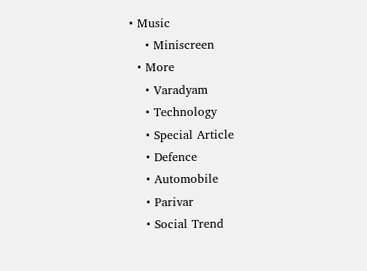• Music
    • Miniscreen
  • More
    • Varadyam
    • Technology
    • Special Article
    • Defence
    • Automobile
    • Parivar
    • Social Trend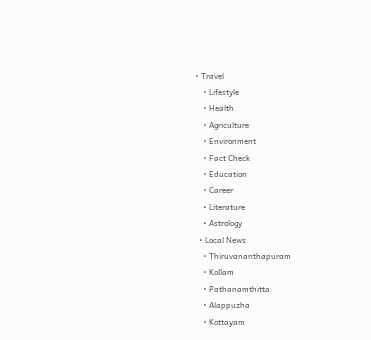• Travel
    • Lifestyle
    • Health
    • Agriculture
    • Environment
    • Fact Check
    • Education
    • Career
    • Literature
    • Astrology
  • Local News
    • Thiruvananthapuram
    • Kollam
    • Pathanamthitta
    • Alappuzha
    • Kottayam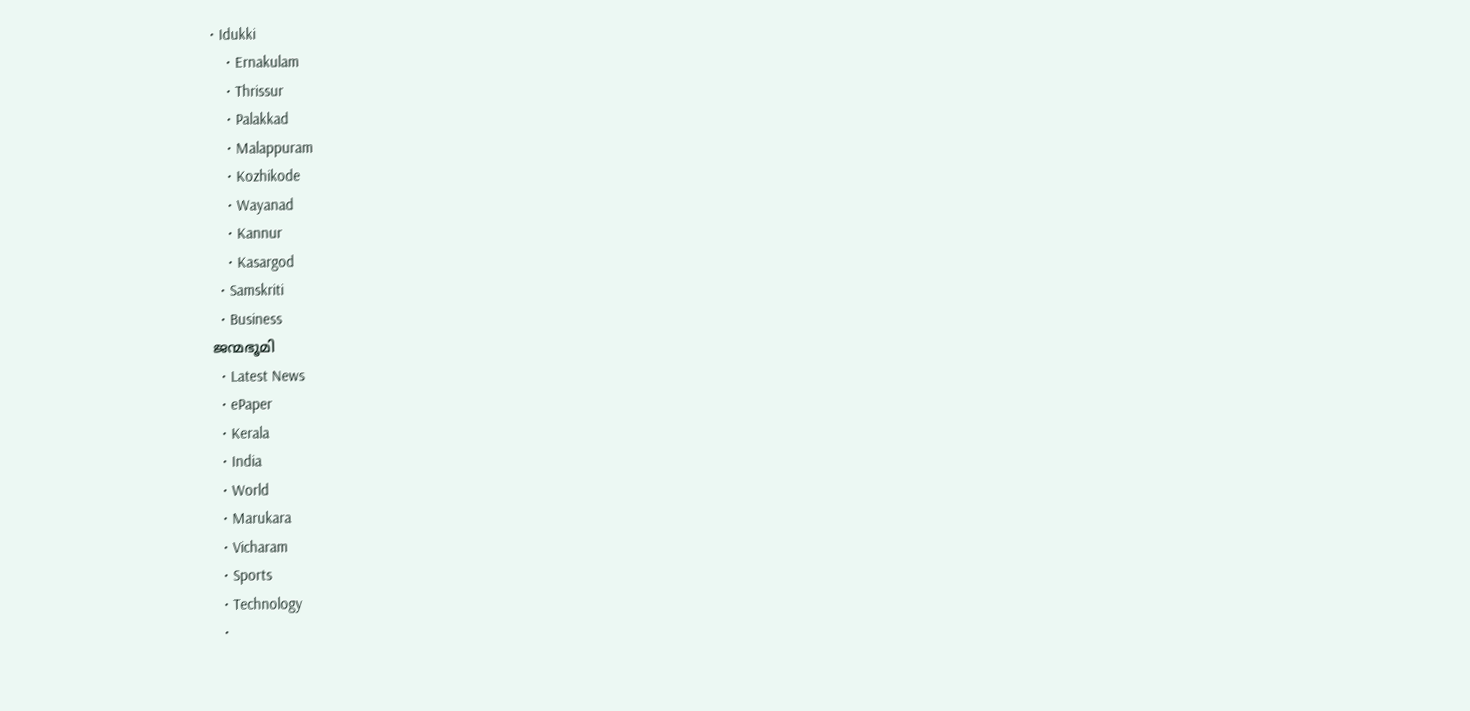• Idukki
    • Ernakulam
    • Thrissur
    • Palakkad
    • Malappuram
    • Kozhikode
    • Wayanad
    • Kannur
    • Kasargod
  • Samskriti
  • Business
ജന്മഭൂമി
  • Latest News
  • ePaper
  • Kerala
  • India
  • World
  • Marukara
  • Vicharam
  • Sports
  • Technology
  •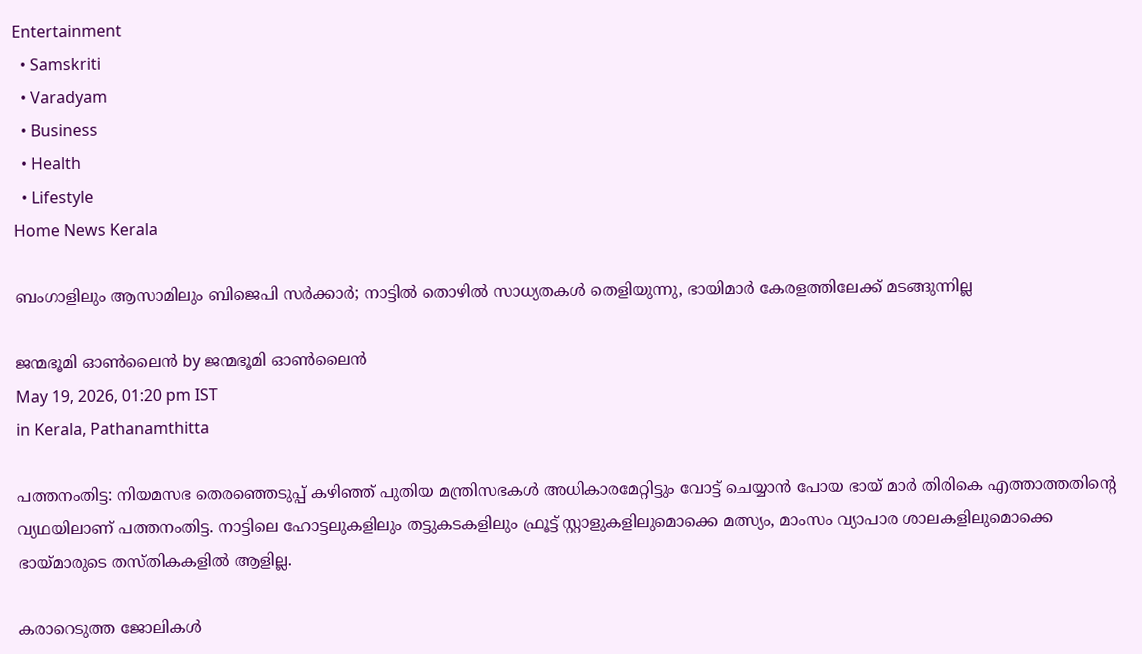Entertainment
  • Samskriti
  • Varadyam
  • Business
  • Health
  • Lifestyle
Home News Kerala

ബംഗാളിലും ആസാമിലും ബിജെപി സര്‍ക്കാര്‍; നാട്ടില്‍ തൊഴില്‍ സാധ്യതകള്‍ തെളിയുന്നു, ഭായിമാര്‍ കേരളത്തിലേക്ക് മടങ്ങുന്നില്ല

ജന്മഭൂമി ഓണ്‍ലൈന്‍ by ജന്മഭൂമി ഓണ്‍ലൈന്‍
May 19, 2026, 01:20 pm IST
in Kerala, Pathanamthitta

പത്തനംതിട്ട: നിയമസഭ തെരഞ്ഞെടുപ്പ് കഴിഞ്ഞ് പുതിയ മന്ത്രിസഭകള്‍ അധികാരമേറ്റിട്ടും വോട്ട് ചെയ്യാന്‍ പോയ ഭായ് മാര്‍ തിരികെ എത്താത്തതിന്റെ വ്യഥയിലാണ് പത്തനംതിട്ട. നാട്ടിലെ ഹോട്ടലുകളിലും തട്ടുകടകളിലും ഫ്രൂട്ട് സ്റ്റാളുകളിലുമൊക്കെ മത്സ്യം, മാംസം വ്യാപാര ശാലകളിലുമൊക്കെ ഭായ്‌മാരുടെ തസ്തികകളില്‍ ആളില്ല.

കരാറെടുത്ത ജോലികള്‍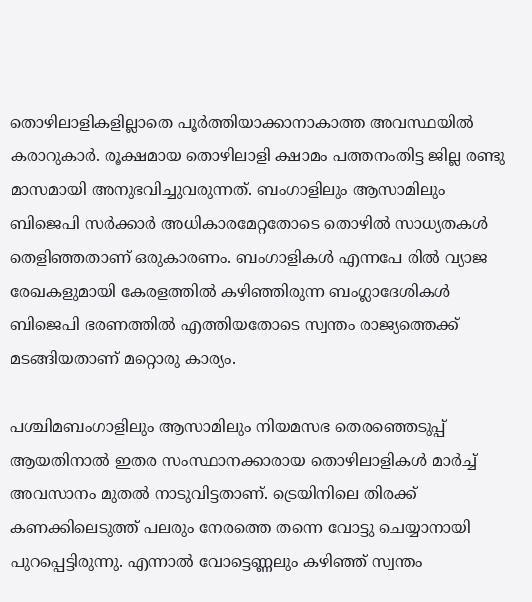തൊഴിലാളികളില്ലാതെ പൂര്‍ത്തിയാക്കാനാകാത്ത അവസ്ഥയില്‍ കരാറുകാര്‍. രൂക്ഷമായ തൊഴിലാളി ക്ഷാമം പത്തനംതിട്ട ജില്ല രണ്ടു മാസമായി അനുഭവിച്ചുവരുന്നത്. ബംഗാളിലും ആസാമിലും ബിജെപി സര്‍ക്കാര്‍ അധികാരമേറ്റതോടെ തൊഴില്‍ സാധ്യതകള്‍ തെളിഞ്ഞതാണ് ഒരുകാരണം. ബംഗാളികള്‍ എന്നപേ രില്‍ വ്യാജ രേഖകളുമായി കേരളത്തില്‍ കഴിഞ്ഞിരുന്ന ബംഗ്ലാദേശികള്‍ ബിജെപി ഭരണത്തില്‍ എത്തിയതോടെ സ്വന്തം രാജ്യത്തെക്ക് മടങ്ങിയതാണ് മറ്റൊരു കാര്യം.

പശ്ചിമബംഗാളിലും ആസാമിലും നിയമസഭ തെരഞ്ഞെടുപ്പ് ആയതിനാല്‍ ഇതര സംസ്ഥാനക്കാരായ തൊഴിലാളികള്‍ മാര്‍ച്ച് അവസാനം മുതല്‍ നാടുവിട്ടതാണ്. ട്രെയിനിലെ തിരക്ക് കണക്കിലെടുത്ത് പലരും നേരത്തെ തന്നെ വോട്ടു ചെയ്യാനായി പുറപ്പെട്ടിരുന്നു. എന്നാല്‍ വോട്ടെണ്ണലും കഴിഞ്ഞ് സ്വന്തം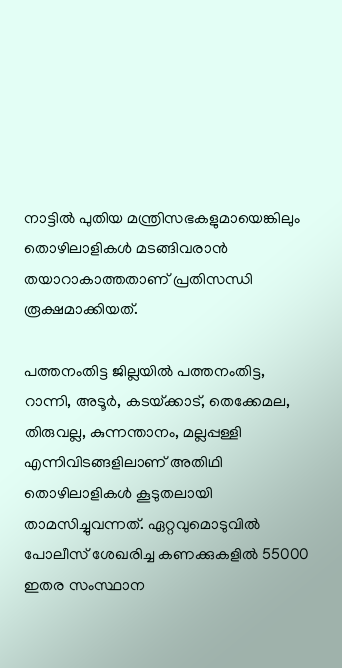നാട്ടില്‍ പുതിയ മന്ത്രിസഭകളുമായെങ്കിലും തൊഴിലാളികള്‍ മടങ്ങിവരാന്‍ തയാറാകാത്തതാണ് പ്രതിസന്ധി രൂക്ഷമാക്കിയത്.

പത്തനംതിട്ട ജില്ലയില്‍ പത്തനംതിട്ട, റാന്നി, അടൂര്‍, കടയ്‌ക്കാട്, തെക്കേമല, തിരുവല്ല, കുന്നന്താനം, മല്ലപ്പള്ളി എന്നിവിടങ്ങളിലാണ് അതിഥി തൊഴിലാളികള്‍ കൂടുതലായി താമസിച്ചുവന്നത്. ഏറ്റവുമൊടുവില്‍ പോലീസ് ശേഖരിച്ച കണക്കുകളില്‍ 55000 ഇതര സംസ്ഥാന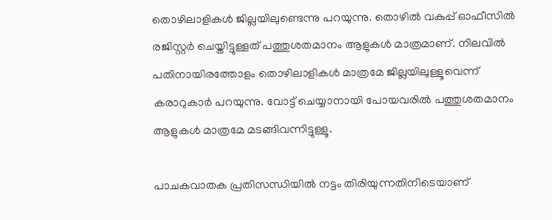തൊഴിലാളികള്‍ ജില്ലയിലുണ്ടെന്നു പറയുന്നു. തൊഴില്‍ വകുപ്പ് ഓഫീസില്‍ രജിസ്റ്റര്‍ ചെയ്തിട്ടുള്ളത് പത്തുശതമാനം ആളുകള്‍ മാത്രമാണ്. നിലവില്‍ പതിനായിരത്തോളം തൊഴിലാളികള്‍ മാത്രമേ ജില്ലയിലുള്ളൂവെന്ന് കരാറുകാര്‍ പറയുന്നു. വോട്ട് ചെയ്യാനായി പോയവരില്‍ പത്തുശതമാനം ആളുകള്‍ മാത്രമേ മടങ്ങിവന്നിട്ടുള്ളൂ.

പാചകവാതക പ്രതിസന്ധിയില്‍ നട്ടം തിരിയുന്നതിനിടെയാണ്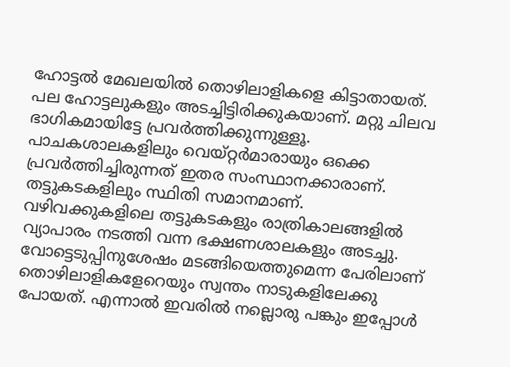ഹോട്ടല്‍ മേഖലയില്‍ തൊഴിലാളികളെ കിട്ടാതായത്. പല ഹോട്ടലുകളും അടച്ചിട്ടിരിക്കുകയാണ്. മറ്റു ചിലവ ഭാഗികമായിട്ടേ പ്രവര്‍ത്തിക്കുന്നുള്ളൂ. പാചകശാലകളിലും വെയ്റ്റര്‍മാരായും ഒക്കെ പ്രവര്‍ത്തിച്ചിരുന്നത് ഇതര സംസ്ഥാനക്കാരാണ്. തട്ടുകടകളിലും സ്ഥിതി സമാനമാണ്. വഴിവക്കുകളിലെ തട്ടുകടകളും രാത്രികാലങ്ങളില്‍ വ്യാപാരം നടത്തി വന്ന ഭക്ഷണശാലകളും അടച്ചു. വോട്ടെടുപ്പിനുശേഷം മടങ്ങിയെത്തുമെന്ന പേരിലാണ് തൊഴിലാളികളേറെയും സ്വന്തം നാടുകളിലേക്കു പോയത്. എന്നാല്‍ ഇവരില്‍ നല്ലൊരു പങ്കും ഇപ്പോള്‍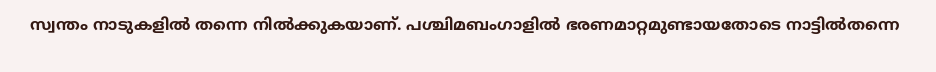സ്വന്തം നാടുകളില്‍ തന്നെ നില്‍ക്കുകയാണ്. പശ്ചിമബംഗാളില്‍ ഭരണമാറ്റമുണ്ടായതോടെ നാട്ടില്‍തന്നെ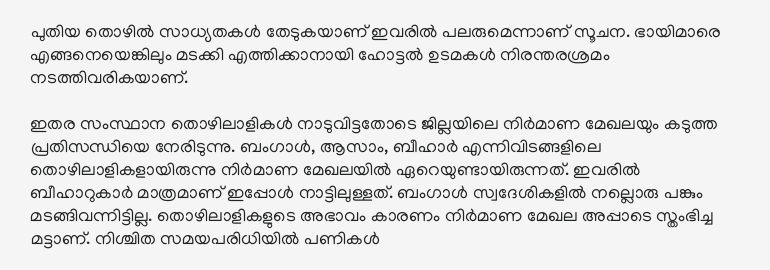പുതിയ തൊഴില്‍ സാധ്യതകള്‍ തേടുകയാണ് ഇവരില്‍ പലരുമെന്നാണ് സൂചന. ഭായിമാരെ എങ്ങനെയെങ്കിലും മടക്കി എത്തിക്കാനായി ഹോട്ടല്‍ ഉടമകള്‍ നിരന്തരശ്രമം നടത്തിവരികയാണ്.

ഇതര സംസ്ഥാന തൊഴിലാളികള്‍ നാടുവിട്ടതോടെ ജില്ലയിലെ നിര്‍മാണ മേഖലയും കടുത്ത പ്രതിസന്ധിയെ നേരിടുന്നു. ബംഗാള്‍, ആസാം, ബീഹാര്‍ എന്നിവിടങ്ങളിലെ തൊഴിലാളികളായിരുന്നു നിര്‍മാണ മേഖലയില്‍ ഏറെയുണ്ടായിരുന്നത്. ഇവരില്‍ ബീഹാറുകാര്‍ മാത്രമാണ് ഇപ്പോള്‍ നാട്ടിലുള്ളത്. ബംഗാള്‍ സ്വദേശികളില്‍ നല്ലൊരു പങ്കും മടങ്ങിവന്നിട്ടില്ല. തൊഴിലാളികളുടെ അഭാവം കാരണം നിര്‍മാണ മേഖല അപ്പാടെ സ്തംഭിച്ച മട്ടാണ്. നിശ്ചിത സമയപരിധിയില്‍ പണികള്‍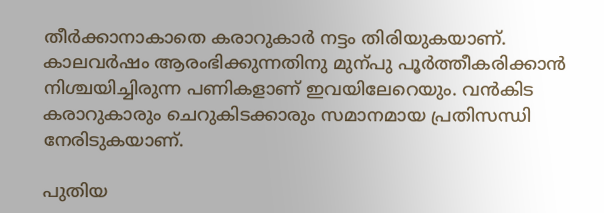തീര്‍ക്കാനാകാതെ കരാറുകാര്‍ നട്ടം തിരിയുകയാണ്. കാലവര്‍ഷം ആരംഭിക്കുന്നതിനു മുന്പു പൂര്‍ത്തീകരിക്കാന്‍ നിശ്ചയിച്ചിരുന്ന പണികളാണ് ഇവയിലേറെയും. വന്‍കിട കരാറുകാരും ചെറുകിടക്കാരും സമാനമായ പ്രതിസന്ധി നേരിടുകയാണ്.

പുതിയ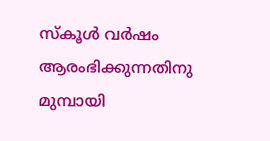സ്‌കൂള്‍ വര്‍ഷം ആരംഭിക്കുന്നതിനു മുമ്പായി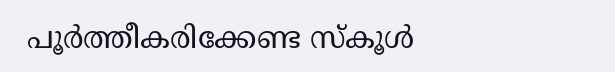പൂര്‍ത്തീകരിക്കേണ്ട സ്‌കൂള്‍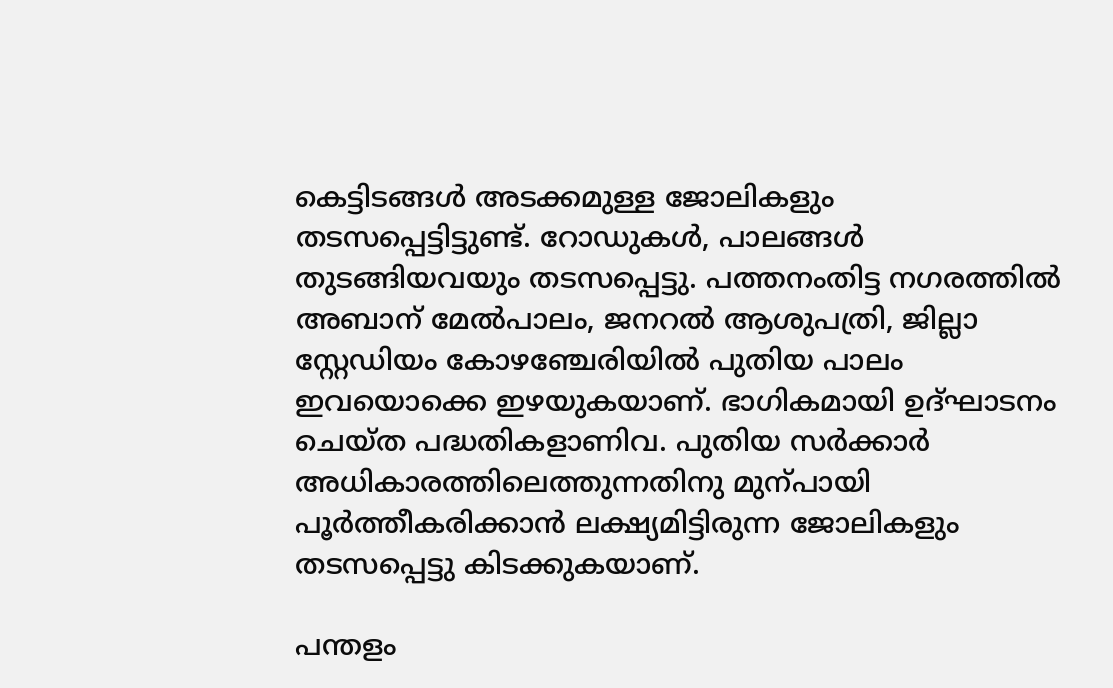കെട്ടിടങ്ങള്‍ അടക്കമുള്ള ജോലികളും തടസപ്പെട്ടിട്ടുണ്ട്. റോഡുകള്‍, പാലങ്ങള്‍ തുടങ്ങിയവയും തടസപ്പെട്ടു. പത്തനംതിട്ട നഗരത്തില്‍ അബാന് മേല്‍പാലം, ജനറല്‍ ആശുപത്രി, ജില്ലാ സ്റ്റേഡിയം കോഴഞ്ചേരിയില്‍ പുതിയ പാലം ഇവയൊക്കെ ഇഴയുകയാണ്. ഭാഗികമായി ഉദ്ഘാടനം ചെയ്ത പദ്ധതികളാണിവ. പുതിയ സര്‍ക്കാര്‍ അധികാരത്തിലെത്തുന്നതിനു മുന്പായി പൂര്‍ത്തീകരിക്കാന്‍ ലക്ഷ്യമിട്ടിരുന്ന ജോലികളും തടസപ്പെട്ടു കിടക്കുകയാണ്.

പന്തളം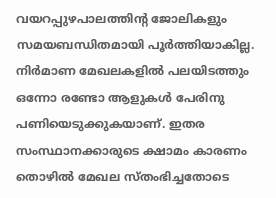വയറപ്പുഴപാലത്തിന്റ ജോലികളും സമയബന്ധിതമായി പൂര്‍ത്തിയാകില്ല. നിര്‍മാണ മേഖലകളില്‍ പലയിടത്തും ഒന്നോ രണ്ടോ ആളുകള്‍ പേരിനു പണിയെടുക്കുകയാണ്. ഇതര സംസ്ഥാനക്കാരുടെ ക്ഷാമം കാരണം തൊഴില്‍ മേഖല സ്തംഭിച്ചതോടെ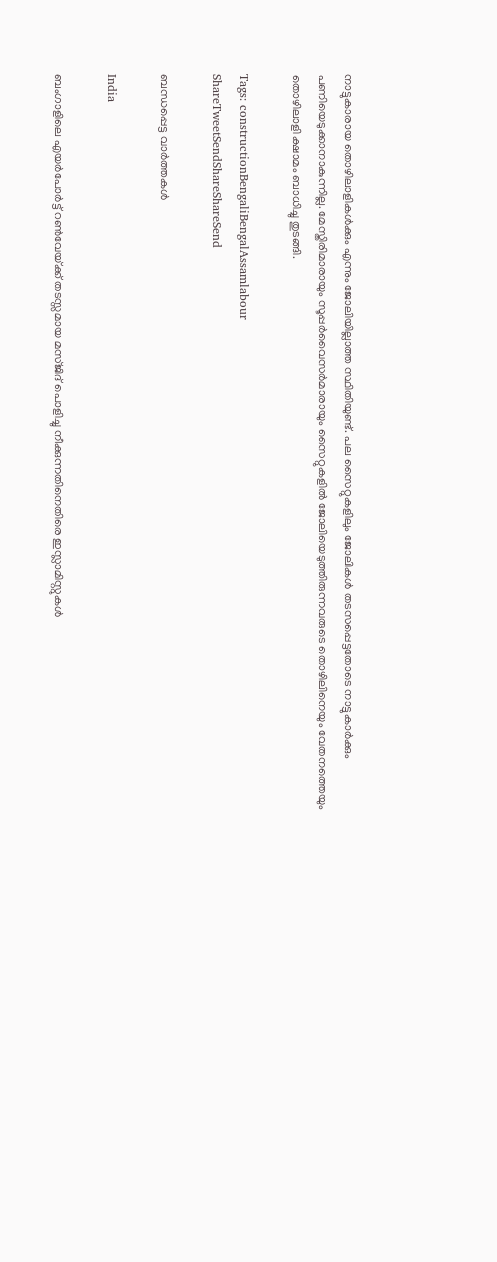നാട്ടുകാരായ തൊഴിലാളികള്‍ക്കും എന്നും ജോലിയില്ലാത്ത സ്ഥിതിയുണ്ട്. പല സൈറ്റുകളിലും ജോലികള്‍ തടസപ്പെട്ടതോടെ നാട്ടുകാര്‍ക്കും പണിയെടുക്കാനാകുന്നില്ല. മേസ്തിരിമാരായും സൂപ്പര്‍വൈസര്‍മാരായും സൈറ്റുകളില്‍ ജോലിയെടുത്തിരുന്നവരുടെ തൊഴിലിനെയും വേതനത്തെയും തൊഴിലാളി ക്ഷാമം ബാധിച്ചു തുടങ്ങി.

Tags: constructionBengaliBengalAssamlabour
ShareTweetSendShareShareSend

ബന്ധപ്പെട്ട വാര്‍ത്തകള്‍

India

ബംഗാളിലെ എയര്‍പോര്‍ട്ട് റണ്‍വേയ്‌ക്ക് തടസ്സമായ മസ്ജിദ് പൊളിച്ചു നീക്കുന്നതിനെതിരെ ഇസ്ലാമിസ്റ്റുകൾ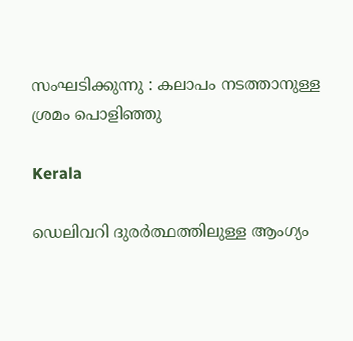സംഘടിക്കുന്നു : കലാപം നടത്താനുള്ള ശ്രമം പൊളിഞ്ഞു

Kerala

ഡെലിവറി ദുരര്‍ത്ഥത്തിലുള്ള ആംഗ്യം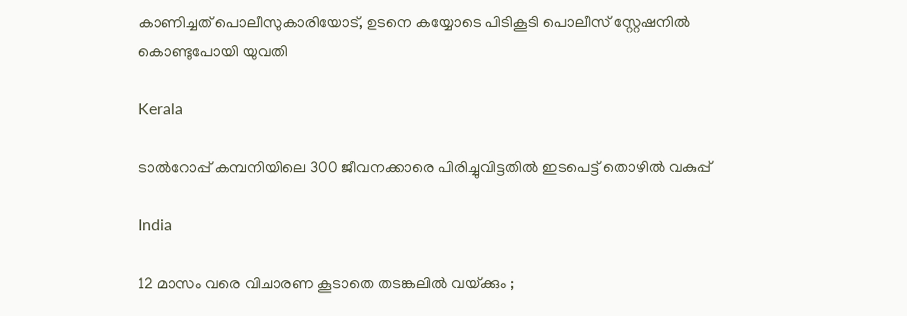കാണിച്ചത് പൊലീസുകാരിയോട്, ഉടനെ കയ്യോടെ പിടികൂടി പൊലീസ് സ്റ്റേഷനില്‍ കൊണ്ടുപോയി യുവതി

Kerala

ടാല്‍റോപ്പ് കമ്പനിയിലെ 300 ജീവനക്കാരെ പിരിച്ചുവിട്ടതില്‍ ഇടപെട്ട് തൊഴില്‍ വകുപ്പ്

India

12 മാസം വരെ വിചാരണ കൂടാതെ തടങ്കലിൽ വയ്‌ക്കും ;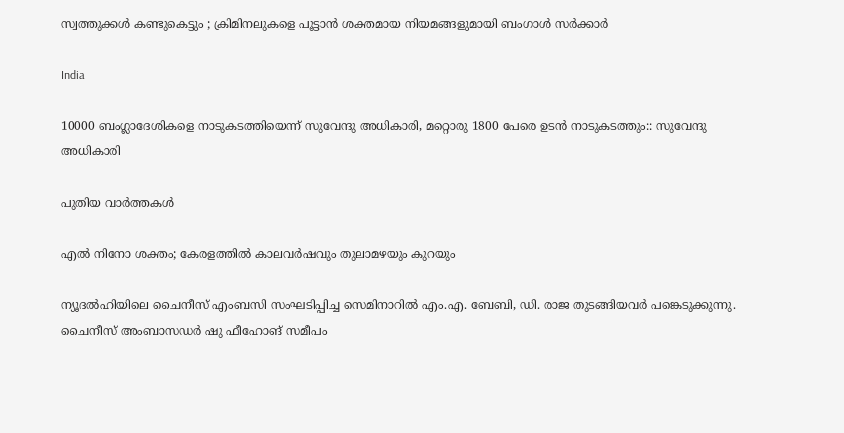സ്വത്തുക്കൾ കണ്ടുകെട്ടും ; ക്രിമിനലുകളെ പൂട്ടാൻ ശക്തമായ നിയമങ്ങളുമായി ബംഗാൾ സർക്കാർ

India

10000 ബംഗ്ലാദേശികളെ നാടുകടത്തിയെന്ന് സുവേന്ദു അധികാരി, മറ്റൊരു 1800 പേരെ ഉടന്‍ നാടുകടത്തും:: സുവേന്ദു അധികാരി

പുതിയ വാര്‍ത്തകള്‍

എല്‍ നിനോ ശക്തം; കേരളത്തില്‍ കാലവര്‍ഷവും തുലാമഴയും കുറയും

ന്യൂദല്‍ഹിയിലെ ചൈനീസ് എംബസി സംഘടിപ്പിച്ച സെമിനാറില്‍ എം.എ. ബേബി, ഡി. രാജ തുടങ്ങിയവര്‍ പങ്കെടുക്കുന്നു. ചൈനീസ് അംബാസഡര്‍ ഷു ഫീഹോങ് സമീപം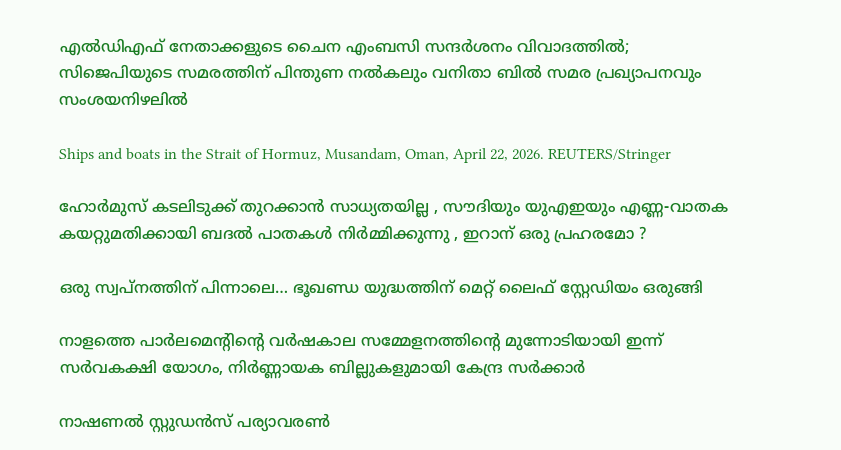എല്‍ഡിഎഫ് നേതാക്കളുടെ ചൈന എംബസി സന്ദര്‍ശനം വിവാദത്തില്‍; സിജെപിയുടെ സമരത്തിന് പിന്തുണ നല്‍കലും വനിതാ ബില്‍ സമര പ്രഖ്യാപനവും സംശയനിഴലില്‍

Ships and boats in the Strait of Hormuz, Musandam, Oman, April 22, 2026. REUTERS/Stringer

ഹോർമുസ് കടലിടുക്ക് തുറക്കാൻ സാധ്യതയില്ല , സൗദിയും യുഎഇയും എണ്ണ-വാതക കയറ്റുമതിക്കായി ബദൽ പാതകൾ നിർമ്മിക്കുന്നു , ഇറാന് ഒരു പ്രഹരമോ ?

ഒരു സ്വപ്‌നത്തിന് പിന്നാലെ… ഭൂഖണ്ഡ യുദ്ധത്തിന് മെറ്റ് ലൈഫ് സ്റ്റേഡിയം ഒരുങ്ങി

നാളത്തെ പാർലമെന്റിന്റെ വർഷകാല സമ്മേളനത്തിന്റെ മുന്നോടിയായി ഇന്ന് സർവകക്ഷി യോഗം, നിർണ്ണായക ബില്ലുകളുമായി കേന്ദ്ര സർക്കാർ

നാഷണല്‍ സ്റ്റുഡന്‍സ് പര്യാവരണ്‍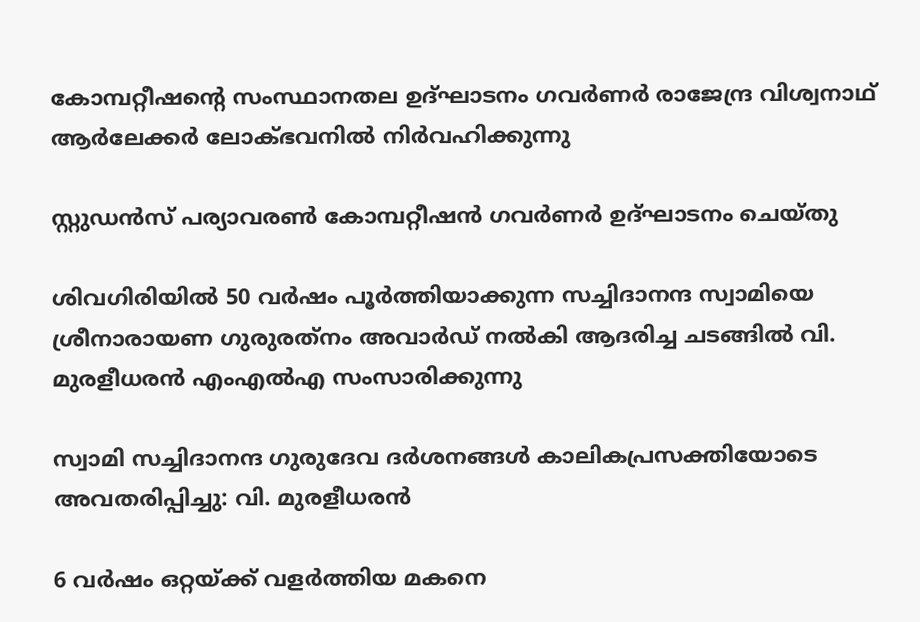കോമ്പറ്റീഷന്റെ സംസ്ഥാനതല ഉദ്ഘാടനം ഗവര്‍ണര്‍ രാജേന്ദ്ര വിശ്വനാഥ് ആര്‍ലേക്കര്‍ ലോക്ഭവനില്‍ നിര്‍വഹിക്കുന്നു

സ്റ്റുഡന്‍സ് പര്യാവരണ്‍ കോമ്പറ്റീഷന്‍ ഗവര്‍ണര്‍ ഉദ്ഘാടനം ചെയ്തു

ശിവഗിരിയില്‍ 50 വര്‍ഷം പൂര്‍ത്തിയാക്കുന്ന സച്ചിദാനന്ദ സ്വാമിയെ ശ്രീനാരായണ ഗുരുരത്‌നം അവാര്‍ഡ് നല്‍കി ആദരിച്ച ചടങ്ങില്‍ വി. മുരളീധരന്‍ എംഎല്‍എ സംസാരിക്കുന്നു

സ്വാമി സച്ചിദാനന്ദ ഗുരുദേവ ദര്‍ശനങ്ങള്‍ കാലികപ്രസക്തിയോടെ അവതരിപ്പിച്ചു: വി. മുരളീധരന്‍

6 വർഷം ഒറ്റയ്‌ക്ക് വളർത്തിയ മകനെ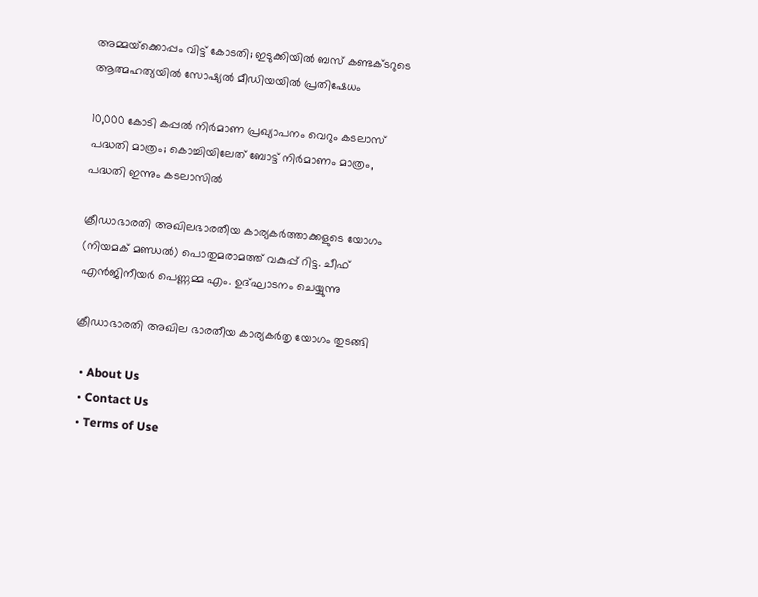അമ്മയ്‌ക്കൊപ്പം വിട്ട് കോടതി; ഇടുക്കിയിൽ ബസ് കണ്ടക്ടറുടെ ആത്മഹത്യയിൽ സോഷ്യൽ മീഡിയയിൽ പ്രതിഷേധം

10,000 കോടി കപ്പല്‍ നിര്‍മാണ പ്രഖ്യാപനം വെറും കടലാസ് പദ്ധതി മാത്രം; കൊച്ചിയിലേത് ബോട്ട് നിര്‍മാണം മാത്രം, പദ്ധതി ഇന്നും കടലാസില്‍

ക്രീഡാഭാരതി അഖിലഭാരതീയ കാര്യകര്‍ത്താക്കളുടെ യോഗം (നിയമക് മണ്ഡല്‍) പൊതുമരാമത്ത് വകുപ്പ് റിട്ട. ചീഫ് എന്‍ജിനീയര്‍ പെണ്ണമ്മ എം. ഉദ്ഘാടനം ചെയ്യുന്നു

ക്രീഡാഭാരതി അഖില ഭാരതീയ കാര്യകര്‍തൃ യോഗം തുടങ്ങി

  • About Us
  • Contact Us
  • Terms of Use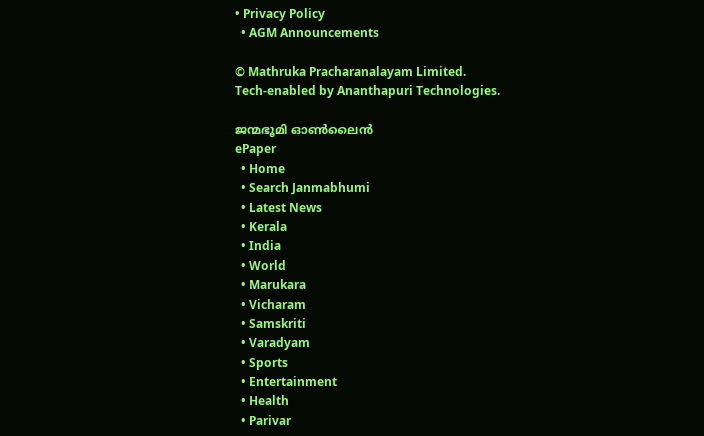• Privacy Policy
  • AGM Announcements

© Mathruka Pracharanalayam Limited.
Tech-enabled by Ananthapuri Technologies.

ജന്മഭൂമി ഓണ്‍ലൈന്‍
ePaper
  • Home
  • Search Janmabhumi
  • Latest News
  • Kerala
  • India
  • World
  • Marukara
  • Vicharam
  • Samskriti
  • Varadyam
  • Sports
  • Entertainment
  • Health
  • Parivar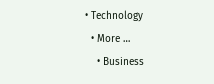• Technology
  • More …
    • Business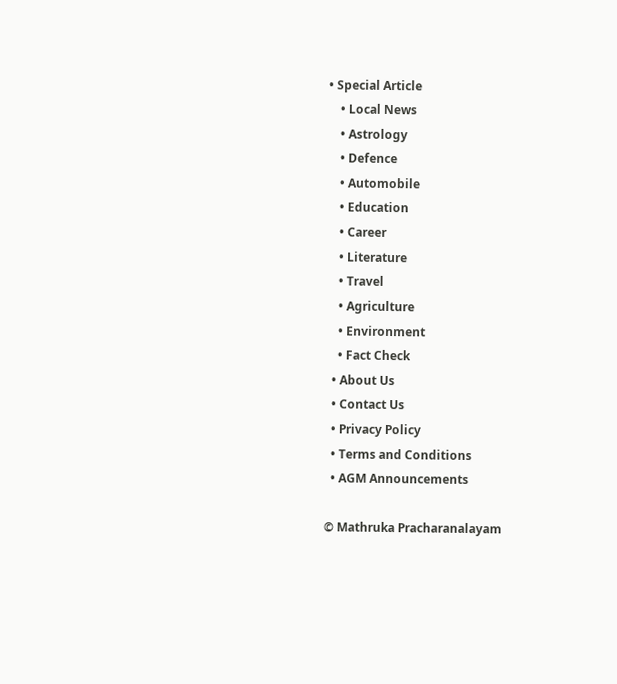• Special Article
    • Local News
    • Astrology
    • Defence
    • Automobile
    • Education
    • Career
    • Literature
    • Travel
    • Agriculture
    • Environment
    • Fact Check
  • About Us
  • Contact Us
  • Privacy Policy
  • Terms and Conditions
  • AGM Announcements

© Mathruka Pracharanalayam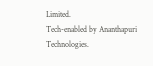Limited.
Tech-enabled by Ananthapuri Technologies.